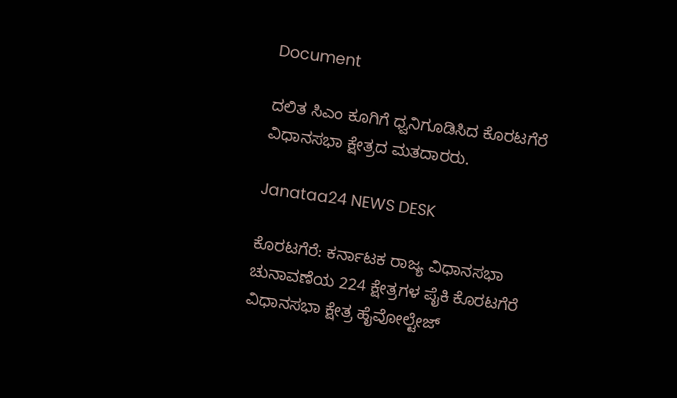Document

ದಲಿತ ಸಿಎಂ ಕೂಗಿಗೆ ಧ್ವನಿಗೂಡಿಸಿದ ಕೊರಟಗೆರೆ ವಿಧಾನಸಭಾ ಕ್ಷೇತ್ರದ ಮತದಾರರು.

Janataa24 NEWS DESK

ಕೊರಟಗೆರೆ: ಕರ್ನಾಟಕ ರಾಜ್ಯ ವಿಧಾನಸಭಾ ಚುನಾವಣೆಯ 224 ಕ್ಷೇತ್ರಗಳ ಪೈಕಿ ಕೊರಟಗೆರೆ ವಿಧಾನಸಭಾ ಕ್ಷೇತ್ರ ಹೈವೋಲ್ಟೇಜ್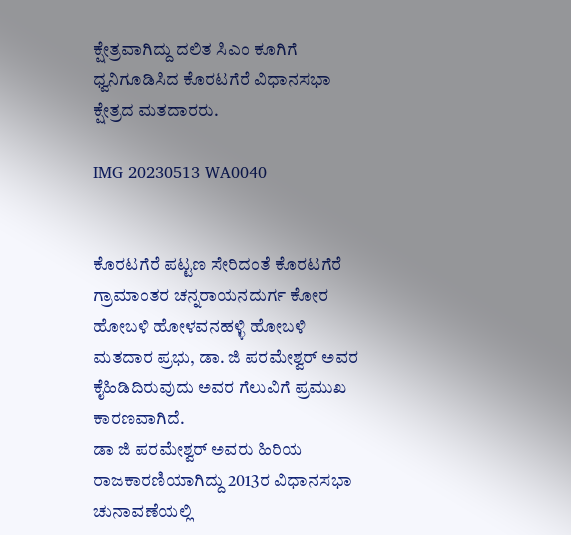ಕ್ಷೇತ್ರವಾಗಿದ್ದು ದಲಿತ ಸಿಎಂ ಕೂಗಿಗೆ ಧ್ವನಿಗೂಡಿಸಿದ ಕೊರಟಗೆರೆ ವಿಧಾನಸಭಾ ಕ್ಷೇತ್ರದ ಮತದಾರರು.

IMG 20230513 WA0040


ಕೊರಟಗೆರೆ ಪಟ್ಟಣ ಸೇರಿದಂತೆ ಕೊರಟಗೆರೆ ಗ್ರಾಮಾಂತರ ಚನ್ನರಾಯನದುರ್ಗ ಕೋರ ಹೋಬಳಿ ಹೋಳವನಹಳ್ಳಿ ಹೋಬಳಿ ಮತದಾರ ಪ್ರಭು, ಡಾ. ಜಿ ಪರಮೇಶ್ವರ್ ಅವರ ಕೈಹಿಡಿದಿರುವುದು ಅವರ ಗೆಲುವಿಗೆ ಪ್ರಮುಖ ಕಾರಣವಾಗಿದೆ.
ಡಾ ಜಿ ಪರಮೇಶ್ವರ್ ಅವರು ಹಿರಿಯ ರಾಜಕಾರಣಿಯಾಗಿದ್ದು 2013ರ ವಿಧಾನಸಭಾ ಚುನಾವಣೆಯಲ್ಲಿ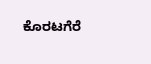ಕೊರಟಗೆರೆ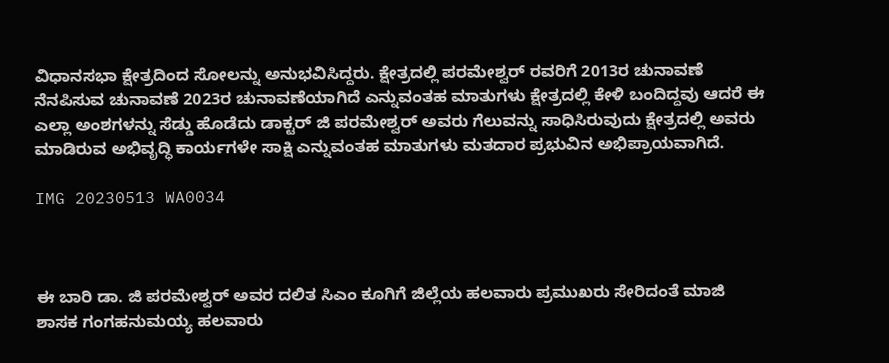ವಿಧಾನಸಭಾ ಕ್ಷೇತ್ರದಿಂದ ಸೋಲನ್ನು ಅನುಭವಿಸಿದ್ದರು. ಕ್ಷೇತ್ರದಲ್ಲಿ ಪರಮೇಶ್ವರ್ ರವರಿಗೆ 2013ರ ಚುನಾವಣೆ ನೆನಪಿಸುವ ಚುನಾವಣೆ 2023ರ ಚುನಾವಣೆಯಾಗಿದೆ ಎನ್ನುವಂತಹ ಮಾತುಗಳು ಕ್ಷೇತ್ರದಲ್ಲಿ ಕೇಳಿ ಬಂದಿದ್ದವು ಆದರೆ ಈ ಎಲ್ಲಾ ಅಂಶಗಳನ್ನು ಸೆಡ್ಡು ಹೊಡೆದು ಡಾಕ್ಟರ್ ಜಿ ಪರಮೇಶ್ವರ್ ಅವರು ಗೆಲುವನ್ನು ಸಾಧಿಸಿರುವುದು ಕ್ಷೇತ್ರದಲ್ಲಿ ಅವರು ಮಾಡಿರುವ ಅಭಿವೃದ್ಧಿ ಕಾರ್ಯಗಳೇ ಸಾಕ್ಷಿ ಎನ್ನುವಂತಹ ಮಾತುಗಳು ಮತದಾರ ಪ್ರಭುವಿನ ಅಭಿಪ್ರಾಯವಾಗಿದೆ.

IMG 20230513 WA0034



ಈ ಬಾರಿ ಡಾ. ಜಿ ಪರಮೇಶ್ವರ್ ಅವರ ದಲಿತ ಸಿಎಂ ಕೂಗಿಗೆ ಜಿಲ್ಲೆಯ ಹಲವಾರು ಪ್ರಮುಖರು ಸೇರಿದಂತೆ ಮಾಜಿ ಶಾಸಕ ಗಂಗಹನುಮಯ್ಯ ಹಲವಾರು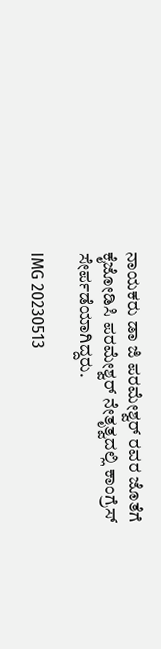ನಾಯಕರು ಡಾ ಜಿ ಪರಮೇಶ್ವರ್ ರವರ ಜೊತೆಗೆ ಕೈಜೋಡಿಸಿ ಪರಮೇಶ್ವರ್ ನೇತೃತ್ವದಲ್ಲಿ ಕಾಂಗ್ರೆಸ್ ಸೇರ್ಪಡೆಯಾಗಿದ್ದರು.

IMG 20230513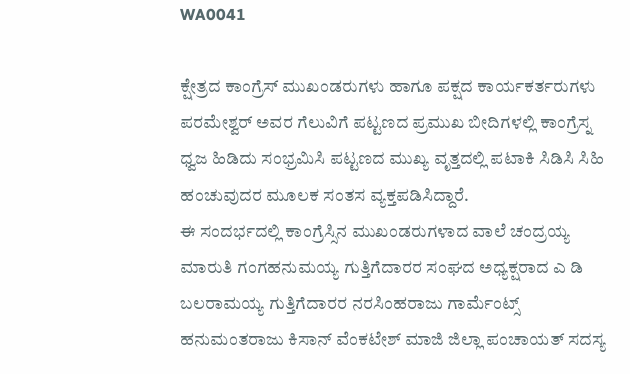WA0041

ಕ್ಷೇತ್ರದ ಕಾಂಗ್ರೆಸ್ ಮುಖಂಡರುಗಳು ಹಾಗೂ ಪಕ್ಷದ ಕಾರ್ಯಕರ್ತರುಗಳು ಪರಮೇಶ್ವರ್ ಅವರ ಗೆಲುವಿಗೆ ಪಟ್ಟಣದ ಪ್ರಮುಖ ಬೀದಿಗಳಲ್ಲಿ ಕಾಂಗ್ರೆಸ್ನ ಧ್ವಜ ಹಿಡಿದು ಸಂಭ್ರಮಿಸಿ ಪಟ್ಟಣದ ಮುಖ್ಯ ವೃತ್ತದಲ್ಲಿ ಪಟಾಕಿ ಸಿಡಿಸಿ ಸಿಹಿ ಹಂಚುವುದರ ಮೂಲಕ ಸಂತಸ ವ್ಯಕ್ತಪಡಿಸಿದ್ದಾರೆ.
ಈ ಸಂದರ್ಭದಲ್ಲಿ ಕಾಂಗ್ರೆಸ್ಸಿನ ಮುಖಂಡರುಗಳಾದ ವಾಲೆ ಚಂದ್ರಯ್ಯ ಮಾರುತಿ ಗಂಗಹನುಮಯ್ಯ ಗುತ್ತಿಗೆದಾರರ ಸಂಘದ ಅಧ್ಯಕ್ಷರಾದ ಎ ಡಿ ಬಲರಾಮಯ್ಯ ಗುತ್ತಿಗೆದಾರರ ನರಸಿಂಹರಾಜು ಗಾರ್ಮೆಂಟ್ಸ್ ಹನುಮಂತರಾಜು ಕಿಸಾನ್ ವೆಂಕಟೇಶ್ ಮಾಜಿ ಜಿಲ್ಲಾ ಪಂಚಾಯತ್ ಸದಸ್ಯ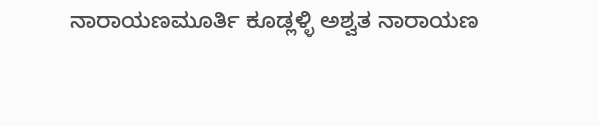ನಾರಾಯಣಮೂರ್ತಿ ಕೂಡ್ಲಳ್ಳಿ ಅಶ್ವತ ನಾರಾಯಣ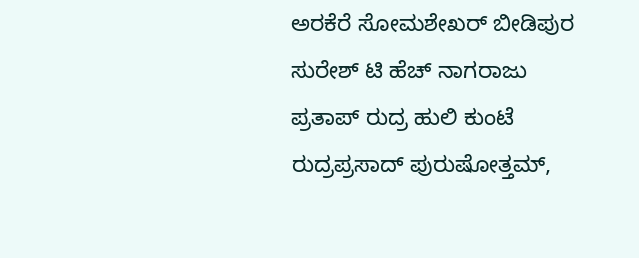ಅರಕೆರೆ ಸೋಮಶೇಖರ್ ಬೀಡಿಪುರ ಸುರೇಶ್ ಟಿ ಹೆಚ್ ನಾಗರಾಜು ಪ್ರತಾಪ್ ರುದ್ರ ಹುಲಿ ಕುಂಟೆ ರುದ್ರಪ್ರಸಾದ್ ಪುರುಷೋತ್ತಮ್,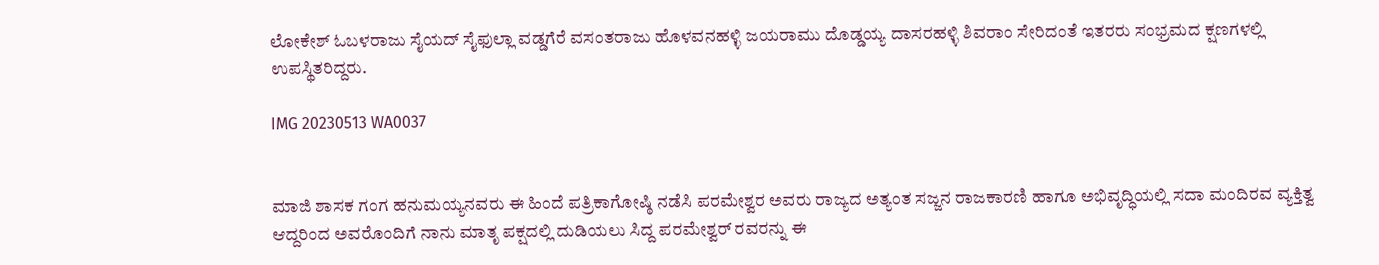ಲೋಕೇಶ್ ಓಬಳರಾಜು ಸೈಯದ್ ಸೈಫುಲ್ಲಾ ವಡ್ಡಗೆರೆ ವಸಂತರಾಜು ಹೊಳವನಹಳ್ಳಿ ಜಯರಾಮು ದೊಡ್ಡಯ್ಯ ದಾಸರಹಳ್ಳಿ ಶಿವರಾಂ ಸೇರಿದಂತೆ ಇತರರು ಸಂಭ್ರಮದ ಕ್ಷಣಗಳಲ್ಲಿ ಉಪಸ್ಥಿತರಿದ್ದರು.

IMG 20230513 WA0037


ಮಾಜಿ ಶಾಸಕ ಗಂಗ ಹನುಮಯ್ಯನವರು ಈ ಹಿಂದೆ ಪತ್ರಿಕಾಗೋಷ್ಠಿ ನಡೆಸಿ ಪರಮೇಶ್ವರ ಅವರು ರಾಜ್ಯದ ಅತ್ಯಂತ ಸಜ್ಜನ ರಾಜಕಾರಣಿ ಹಾಗೂ ಅಭಿವೃದ್ಧಿಯಲ್ಲಿ ಸದಾ ಮಂದಿರವ ವ್ಯಕ್ತಿತ್ವ ಆದ್ದರಿಂದ ಅವರೊಂದಿಗೆ ನಾನು ಮಾತೃ ಪಕ್ಷದಲ್ಲಿ ದುಡಿಯಲು ಸಿದ್ದ ಪರಮೇಶ್ವರ್ ರವರನ್ನು ಈ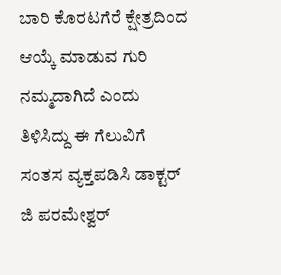ಬಾರಿ ಕೊರಟಗೆರೆ ಕ್ಷೇತ್ರದಿಂದ ಆಯ್ಕೆ ಮಾಡುವ ಗುರಿ ನಮ್ಮದಾಗಿದೆ ಎಂದು ತಿಳಿಸಿದ್ದು ಈ ಗೆಲುವಿಗೆ ಸಂತಸ ವ್ಯಕ್ತಪಡಿಸಿ ಡಾಕ್ಟರ್ ಜಿ ಪರಮೇಶ್ವರ್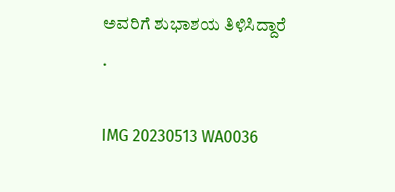ಅವರಿಗೆ ಶುಭಾಶಯ ತಿಳಿಸಿದ್ದಾರೆ .

IMG 20230513 WA0036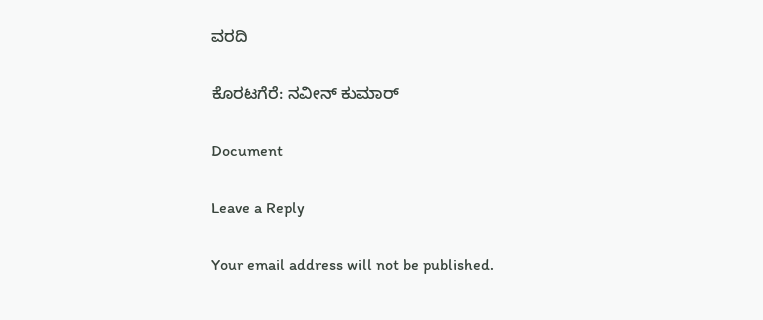ವರದಿ

ಕೊರಟಗೆರೆ: ನವೀನ್ ಕುಮಾರ್

Document

Leave a Reply

Your email address will not be published.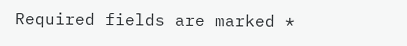Required fields are marked *